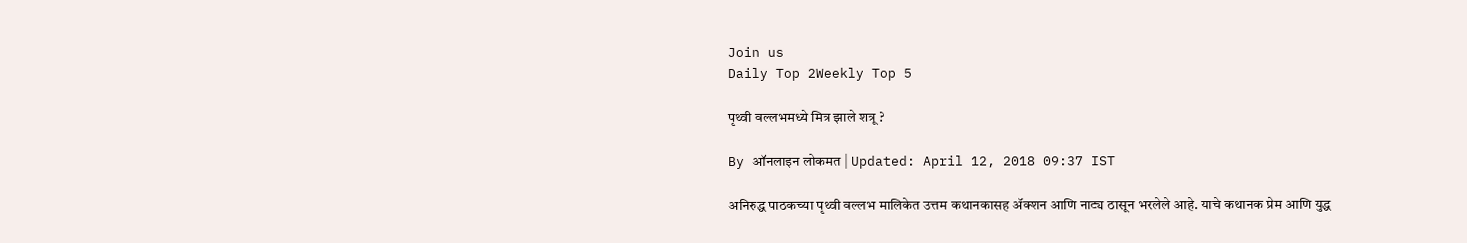Join us
Daily Top 2Weekly Top 5

पृथ्वी वल्लभमध्ये मित्र झाले शत्रू ?

By ऑनलाइन लोकमत | Updated: April 12, 2018 09:37 IST

अनिरुद्ध पाठकच्या पृथ्वी वल्लभ मालिकेत उत्तम कथानकासह ॲक्शन आणि नाट्य ठासून भरलेले आहे. याचे कथानक प्रेम आणि युद्ध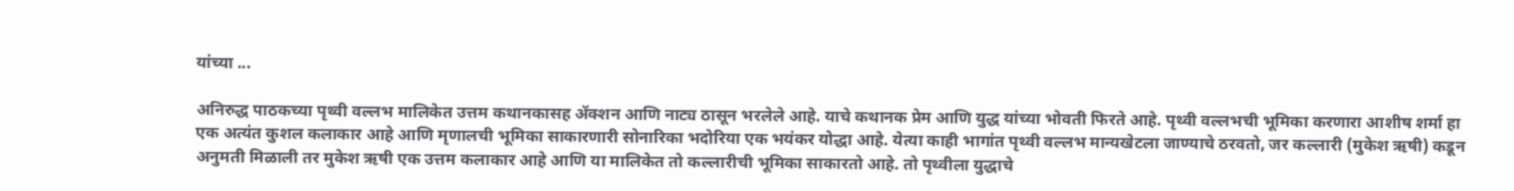यांच्या ...

अनिरुद्ध पाठकच्या पृथ्वी वल्लभ मालिकेत उत्तम कथानकासह ॲक्शन आणि नाट्य ठासून भरलेले आहे. याचे कथानक प्रेम आणि युद्ध यांच्या भोवती फिरते आहे. पृथ्वी वल्लभची भूमिका करणारा आशीष शर्मा हा एक अत्यंत कुशल कलाकार आहे आणि मृणालची भूमिका साकारणारी सोनारिका भदोरिया एक भयंकर योद्धा आहे. येत्या काही भागांत पृथ्वी वल्लभ मान्यखेटला जाण्याचे ठरवतो, जर कल्लारी (मुकेश ऋषी) कडून अनुमती मिळाली तर मुकेश ऋषी एक उत्तम कलाकार आहे आणि या मालिकेत तो कल्लारीची भूमिका साकारतो आहे. तो पृथ्वीला युद्धाचे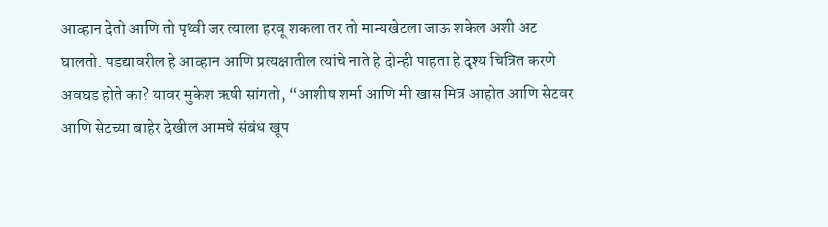आव्हान देतो आणि तो पृथ्वी जर त्याला हरवू शकला तर तो मान्यखेटला जाऊ शकेल अशी अट घालतो. पडद्यावरील हे आव्हान आणि प्रत्यक्षातील त्यांचे नाते हे दोन्ही पाहता हे दृश्य चित्रित करणे अवघड होते का? यावर मुकेश ऋषी सांगतो, “आशीष शर्मा आणि मी खास मित्र आहोत आणि सेटवर आणि सेटच्या बाहेर देखील आमचे संबंध खूप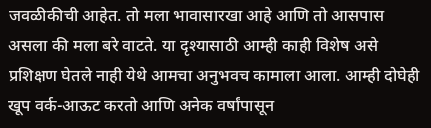जवळीकीची आहेत. तो मला भावासारखा आहे आणि तो आसपास असला की मला बरे वाटते. या दृश्यासाठी आम्ही काही विशेष असे प्रशिक्षण घेतले नाही येथे आमचा अनुभवच कामाला आला. आम्ही दोघेही खूप वर्क-आऊट करतो आणि अनेक वर्षांपासून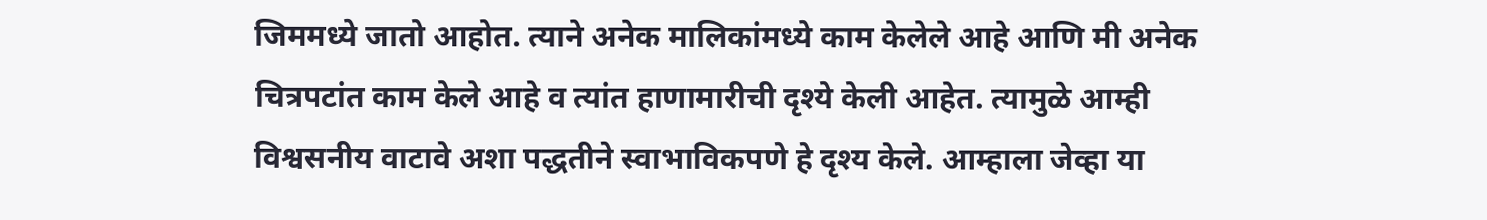जिममध्ये जातो आहोत. त्याने अनेक मालिकांमध्ये काम केलेले आहे आणि मी अनेक चित्रपटांत काम केले आहे व त्यांत हाणामारीची दृश्ये केली आहेत. त्यामुळे आम्ही विश्वसनीय वाटावे अशा पद्धतीने स्वाभाविकपणे हे दृश्य केले. आम्हाला जेव्हा या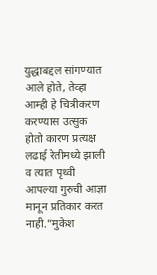युद्धाबद्दल सांगण्यात आले होते, तेव्हा आम्ही हे चित्रीकरण करण्यास उत्सुक होतो कारण प्रत्यक्ष लढाई रेतीमध्ये झाली व त्यात पृथ्वी आपल्या गुरुची आज्ञा मानून प्रतिकार करत नाही.”मुकेश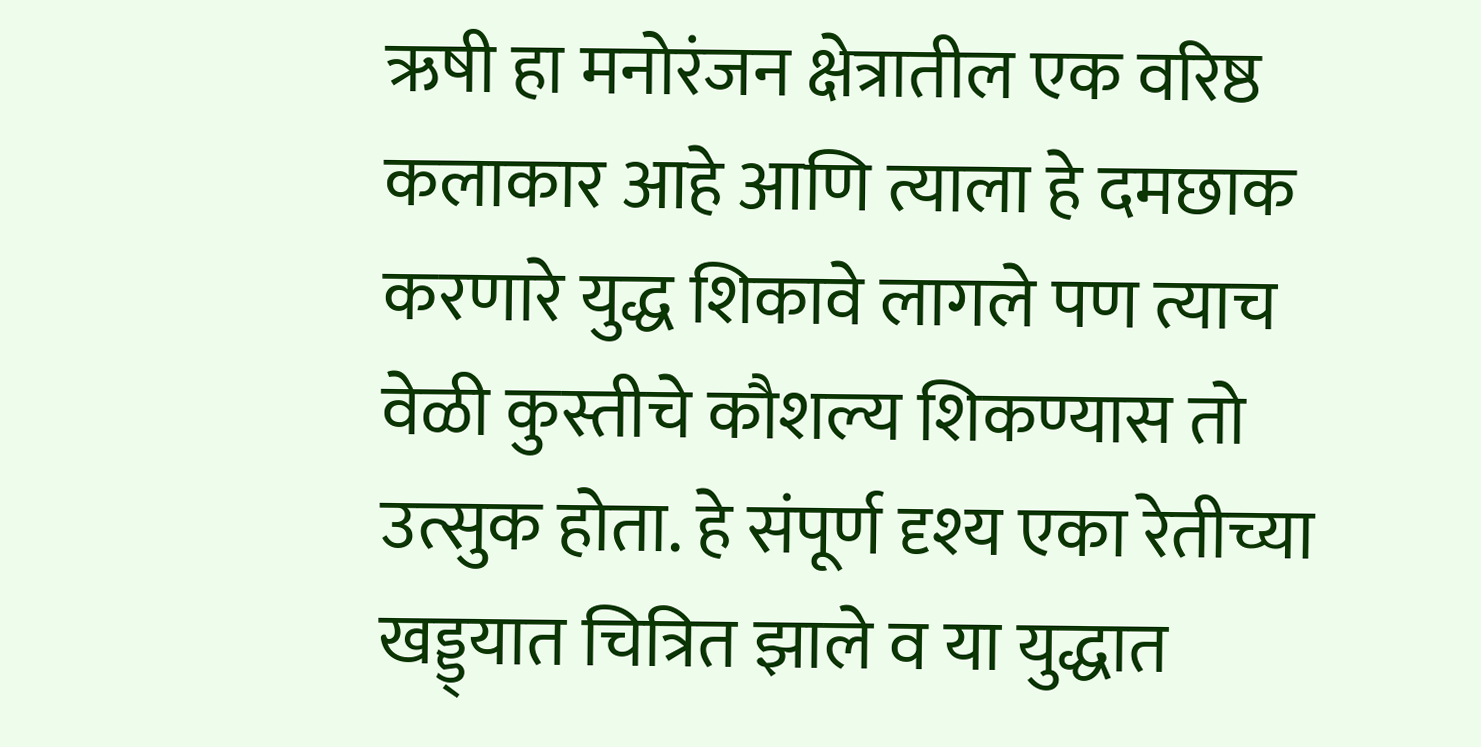ऋषी हा मनोरंजन क्षेत्रातील एक वरिष्ठ कलाकार आहे आणि त्याला हे दमछाक करणारे युद्ध शिकावे लागले पण त्याच वेळी कुस्तीचे कौशल्य शिकण्यास तो उत्सुक होता. हे संपूर्ण दृश्य एका रेतीच्या खड्ड्यात चित्रित झाले व या युद्धात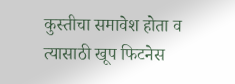कुस्तीचा समावेश होता व त्यासाठी खूप फिटनेस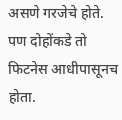असणे गरजेचे होते. पण दोहोंकडे तो फिटनेस आधीपासूनच होता.